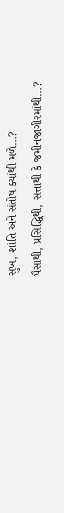સુખ, શાંતિ અને સંતોષ ક્યાંથી મળે…?
પૈસાથી, પ્રસિદ્ધિથી, સત્તાથી કે જમીનજાગીરમાંથી…?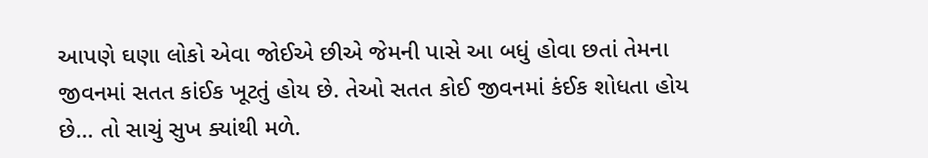આપણે ઘણા લોકો એવા જોઈએ છીએ જેમની પાસે આ બધું હોવા છતાં તેમના જીવનમાં સતત કાંઈક ખૂટતું હોય છે. તેઓ સતત કોઈ જીવનમાં કંઈક શોધતા હોય છે… તો સાચું સુખ ક્યાંથી મળે.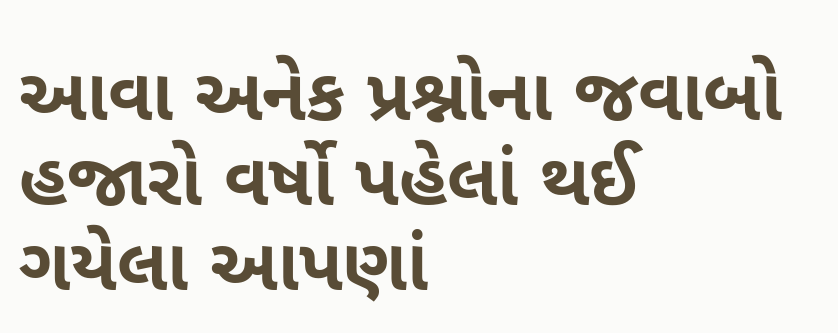આવા અનેક પ્રશ્નોના જવાબો હજારો વર્ષો પહેલાં થઈ ગયેલા આપણાં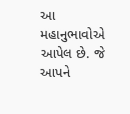આ મહાનુભાવોએ આપેલ છે. જે આપને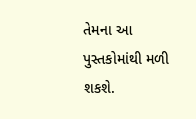તેમના આ પુસ્તકોમાંથી મળી શકશે.